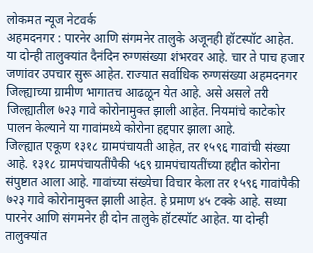लोकमत न्यूज नेटवर्क
अहमदनगर : पारनेर आणि संगमनेर तालुके अजूनही हॉटस्पॉट आहेत. या दोन्ही तालुक्यांत दैनंदिन रुग्णसंख्या शंभरवर आहे. चार ते पाच हजार जणांवर उपचार सुरू आहेत. राज्यात सर्वाधिक रुग्णसंख्या अहमदनगर जिल्ह्याच्या ग्रामीण भागातच आढळून येत आहे. असे असले तरी जिल्ह्यातील ७२३ गावे कोरोनामुक्त झाली आहेत. नियमांचे काटेकोर पालन केल्याने या गावांमध्ये कोरोना हद्दपार झाला आहे.
जिल्ह्यात एकूण १३१८ ग्रामपंचायती आहेत, तर १५९६ गावांची संख्या आहे. १३१८ ग्रामपंचायतींपैकी ५६९ ग्रामपंचायतींच्या हद्दीत कोरोना संपुष्टात आला आहे. गावांच्या संख्येचा विचार केला तर १५९६ गावांपैकी ७२३ गावे कोरोनामुक्त झाली आहेत. हे प्रमाण ४५ टक्के आहे. सध्या पारनेर आणि संगमनेर ही दोन तालुके हॉटस्पॉट आहेत. या दोन्ही तालुक्यांत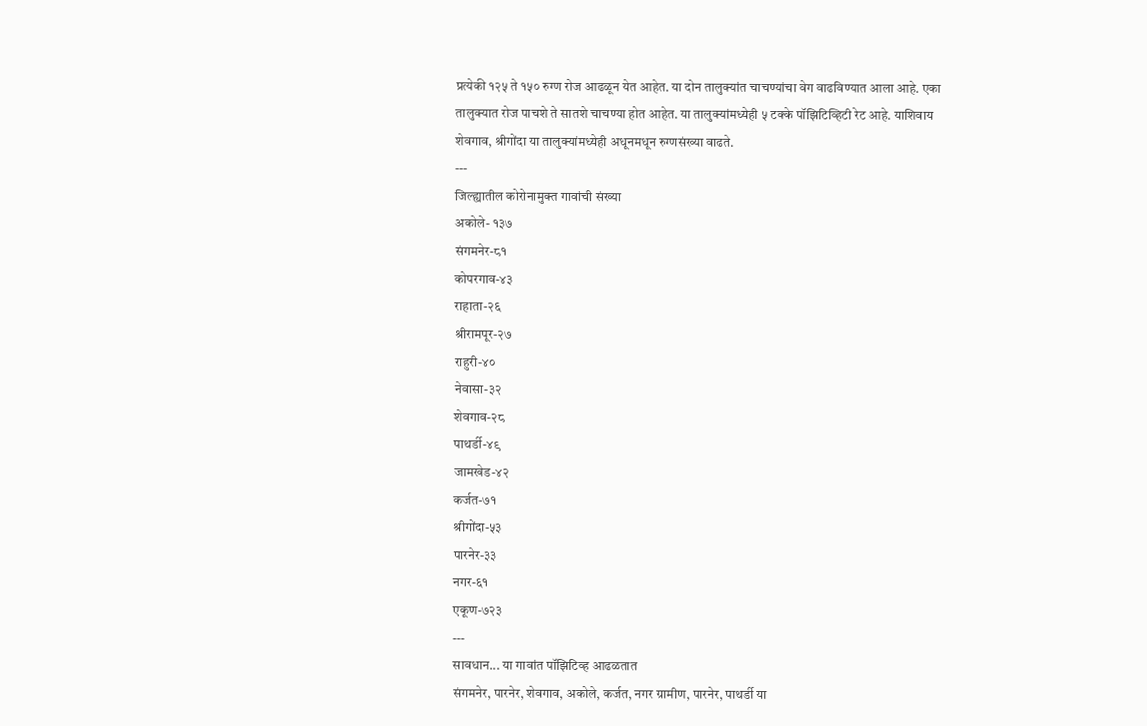प्रत्येकी १२५ ते १५० रुग्ण रोज आढळून येत आहेत. या दोन तालुक्यांत चाचण्यांचा वेग वाढविण्यात आला आहे. एका तालुक्यात रोज पाचशे ते सातशे चाचण्या होत आहेत. या तालुक्यांमध्येही ५ टक्के पॉझिटिव्हिटी रेट आहे. याशिवाय शेवगाव, श्रीगोंदा या तालुक्यांमध्येही अधूनमधून रुग्णसंख्या वाढते.
---
जिल्ह्यातील कोरोनामुक्त गावांची संख्या
अकोले- १३७
संगमनेर-८१
कोपरगाव-४३
राहाता-२६
श्रीरामपूर-२७
राहुरी-४०
नेवासा-३२
शेवगाव-२८
पाथर्डी-४९
जामखेड-४२
कर्जत-७१
श्रीगोंदा-५३
पारनेर-३३
नगर-६१
एकूण-७२३
---
सावधान... या गावांत पॉझिटिव्ह आढळतात
संगमनेर, पारनेर, शेवगाव, अकोले, कर्जत, नगर ग्रामीण, पारनेर, पाथर्डी या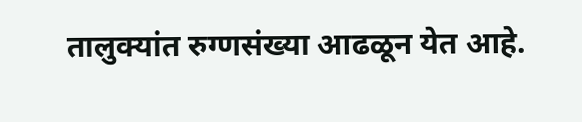तालुक्यांत रुग्णसंख्या आढळून येत आहे.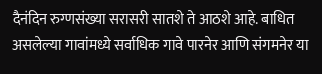दैनंदिन रुग्णसंख्या सरासरी सातशे ते आठशे आहे. बाधित असलेल्या गावांमध्ये सर्वाधिक गावे पारनेर आणि संगमनेर या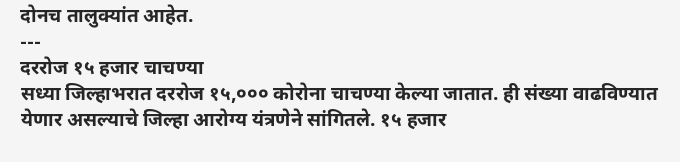दोनच तालुक्यांत आहेत.
---
दररोज १५ हजार चाचण्या
सध्या जिल्हाभरात दररोज १५,००० कोरोना चाचण्या केल्या जातात. ही संख्या वाढविण्यात येणार असल्याचे जिल्हा आरोग्य यंत्रणेने सांगितले. १५ हजार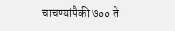चाचण्यांपैकी ७०० ते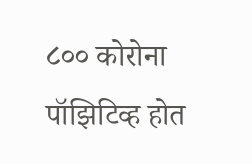८०० कोरोना पॉझिटिव्ह होत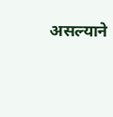असल्याने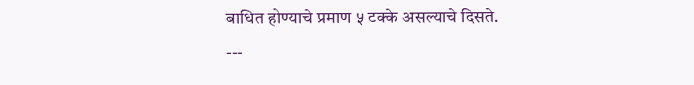बाधित होण्याचे प्रमाण ५ टक्के असल्याचे दिसते.
---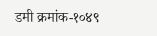डमी क्रमांक-१०४९